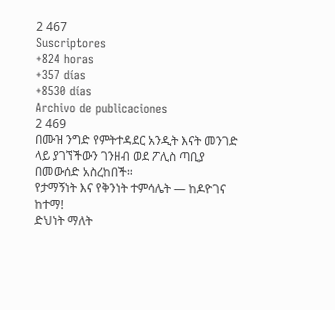2 467
Suscriptores
+824 horas
+357 días
+8530 días
Archivo de publicaciones
2 469
በሙዝ ንግድ የምትተዳደር አንዲት እናት መንገድ ላይ ያገኘችውን ገንዘብ ወደ ፖሊስ ጣቢያ በመውሰድ አስረከበች።
የታማኝነት እና የቅንነት ተምሳሌት — ከዶዮገና ከተማ!
ድህነት ማለት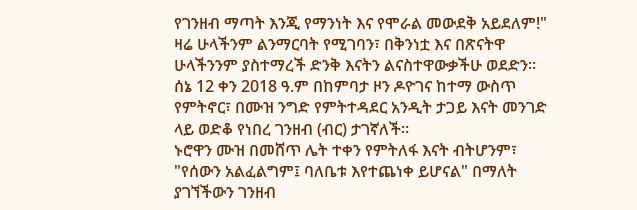የገንዘብ ማጣት እንጂ የማንነት እና የሞራል መውደቅ አይደለም!"
ዛሬ ሁላችንም ልንማርባት የሚገባን፣ በቅንነቷ እና በጽናትዋ ሁላችንንም ያስተማረች ድንቅ እናትን ልናስተዋውቃችሁ ወደድን።
ሰኔ 12 ቀን 2018 ዓ.ም በከምባታ ዞን ዶዮገና ከተማ ውስጥ የምትኖር፣ በሙዝ ንግድ የምትተዳደር አንዲት ታጋይ እናት መንገድ ላይ ወድቆ የነበረ ገንዘብ (ብር) ታገኛለች።
ኑሮዋን ሙዝ በመሸጥ ሌት ተቀን የምትለፋ እናት ብትሆንም፣ "የሰውን አልፈልግም፤ ባለቤቱ እየተጨነቀ ይሆናል" በማለት ያገኘችውን ገንዘብ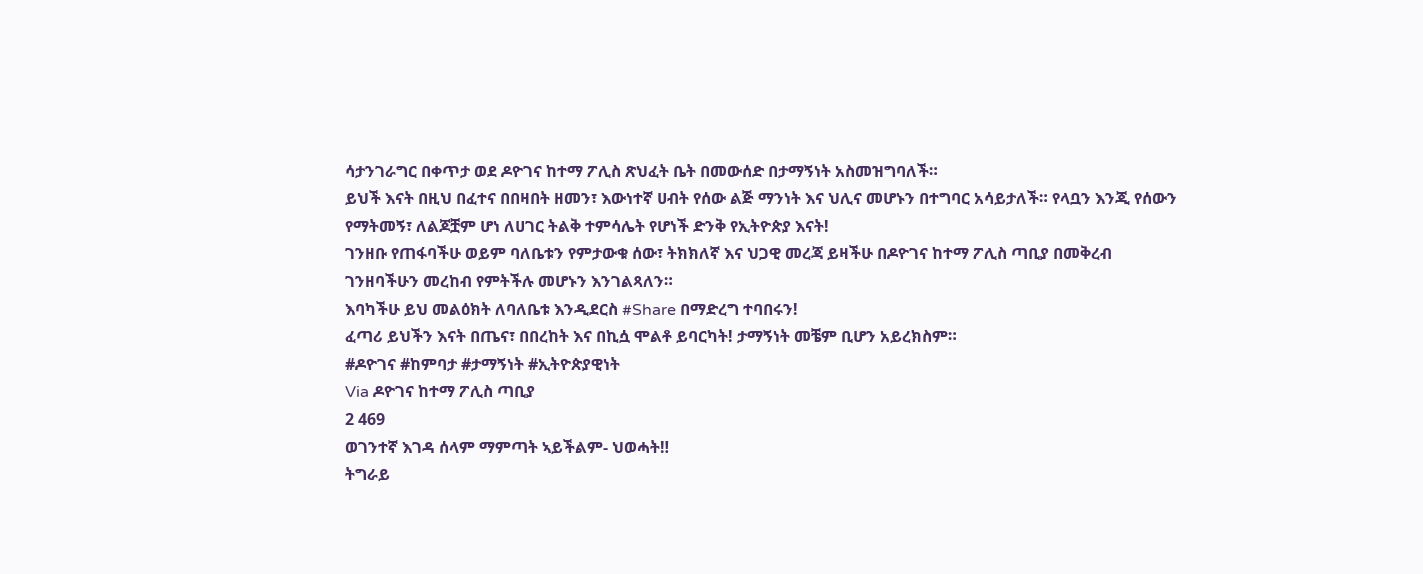ሳታንገራግር በቀጥታ ወደ ዶዮገና ከተማ ፖሊስ ጽህፈት ቤት በመውሰድ በታማኝነት አስመዝግባለች።
ይህች እናት በዚህ በፈተና በበዛበት ዘመን፣ እውነተኛ ሀብት የሰው ልጅ ማንነት እና ህሊና መሆኑን በተግባር አሳይታለች። የላቧን እንጂ የሰውን የማትመኝ፣ ለልጆቿም ሆነ ለሀገር ትልቅ ተምሳሌት የሆነች ድንቅ የኢትዮጵያ እናት!
ገንዘቡ የጠፋባችሁ ወይም ባለቤቱን የምታውቁ ሰው፣ ትክክለኛ እና ህጋዊ መረጃ ይዛችሁ በዶዮገና ከተማ ፖሊስ ጣቢያ በመቅረብ ገንዘባችሁን መረከብ የምትችሉ መሆኑን እንገልጻለን።
እባካችሁ ይህ መልዕክት ለባለቤቱ እንዲደርስ #Share በማድረግ ተባበሩን!
ፈጣሪ ይህችን እናት በጤና፣ በበረከት እና በኪሷ ሞልቶ ይባርካት! ታማኝነት መቼም ቢሆን አይረክስም።
#ዶዮገና #ከምባታ #ታማኝነት #ኢትዮጵያዊነት
Via ዶዮገና ከተማ ፖሊስ ጣቢያ
2 469
ወገንተኛ እገዳ ሰላም ማምጣት ኣይችልም- ህወሓት‼
ትግራይ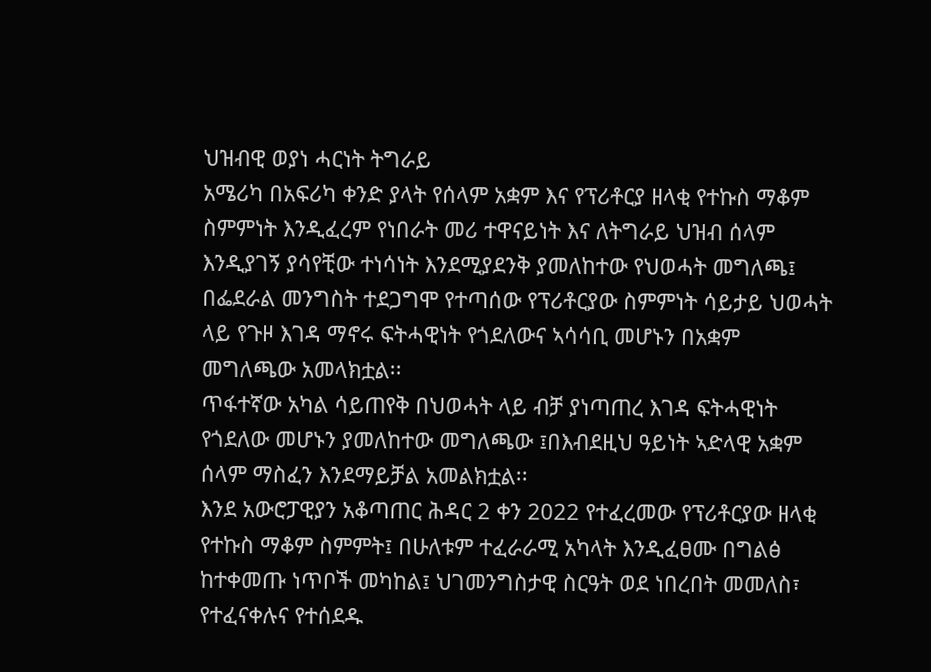ህዝብዊ ወያነ ሓርነት ትግራይ
አሜሪካ በአፍሪካ ቀንድ ያላት የሰላም አቋም እና የፕሪቶርያ ዘላቂ የተኩስ ማቆም ስምምነት እንዲፈረም የነበራት መሪ ተዋናይነት እና ለትግራይ ህዝብ ሰላም እንዲያገኝ ያሳየቺው ተነሳነት እንደሚያደንቅ ያመለከተው የህወሓት መግለጫ፤ በፌደራል መንግስት ተደጋግሞ የተጣሰው የፕሪቶርያው ስምምነት ሳይታይ ህወሓት ላይ የጉዞ እገዳ ማኖሩ ፍትሓዊነት የጎደለውና ኣሳሳቢ መሆኑን በአቋም መግለጫው አመላክቷል፡፡
ጥፋተኛው አካል ሳይጠየቅ በህወሓት ላይ ብቻ ያነጣጠረ እገዳ ፍትሓዊነት የጎደለው መሆኑን ያመለከተው መግለጫው ፤በእብደዚህ ዓይነት ኣድላዊ አቋም ሰላም ማስፈን እንደማይቻል አመልክቷል፡፡
እንደ አውሮፓዊያን አቆጣጠር ሕዳር 2 ቀን 2022 የተፈረመው የፕሪቶርያው ዘላቂ የተኩስ ማቆም ስምምት፤ በሁለቱም ተፈራራሚ አካላት እንዲፈፀሙ በግልፅ ከተቀመጡ ነጥቦች መካከል፤ ህገመንግስታዊ ስርዓት ወደ ነበረበት መመለስ፣ የተፈናቀሉና የተሰደዱ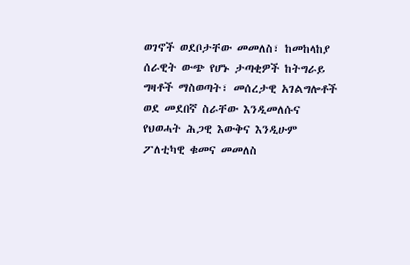ወገኖች ወደቦታቸው መመለስ፣ ከመከላከያ ሰራዊት ውጭ የሆኑ ታጣቂዎች ከትግራይ ግዛቶች ማስወጣት፣ መሰረታዊ አገልግሎቶች ወደ መደበኛ ስራቸው እንዲመለሱና የህወሓት ሕጋዊ እውቅና እንዲሁም ፖለቲካዊ ቁመና መመለስ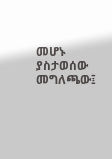መሆኑ ያስታወሰው መግለጫው፤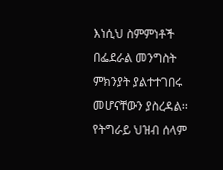እነሲህ ስምምነቶች በፌደራል መንግስት ምክንያት ያልተተገበሩ መሆናቸውን ያስረዳል፡፡
የትግራይ ህዝብ ሰላም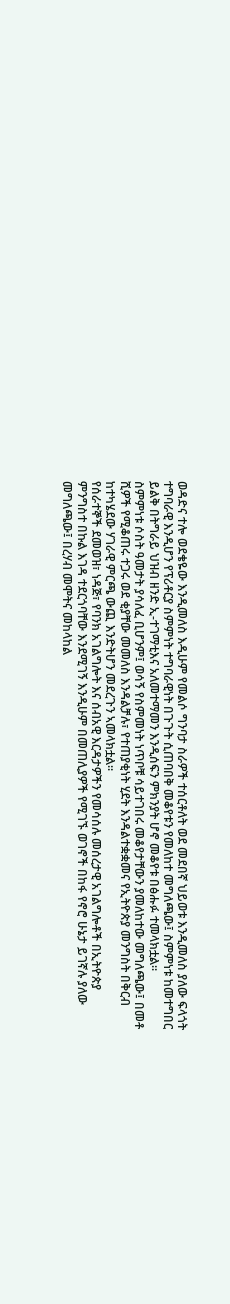ወዳድና ተሎ ወደቄዬው እንዲመለስ እዲሁም የመልሶ ግንባታ ስራዎች ተሰርቶለት ወደ መደበኛ ህይወቱ እንዲመለስ ያለው ፍላጎት ተግባራዊ እንዲሆን የፕሪቶርያ ስምምነት ተግባራዊነት በጉጉት ሲጠባበቅ መቆየቱን የመለከተ መግለጫው፤ ስምምነቱ ከመተግበር ይልቅ በትግራይ ህዝብ ዘንድ ኢ-ተገማቲእና አለመተማመን እንዲሰፍን ምክንያት ሆኖ መቆየቱ በፅሑፉ ተመላክቷል፡፡
ስምምነቱ ሶስት ዓመታት ያሳለፈ ቢሆንም፤ ወሳኝ የስምመነት ነጥቦቹ ሳይተገበሩ መቆየታቸውን ያመለከተው መግለጫው፤ በመቶ ሺዎች የሚቆጠሩ ተጋሩ ወደ ቂያቸው መመለስ እንዳልቻሉ፣ የተጠያቂነት ሂደት እንዳልተቋቋመና የኢትዮጵያ መንግስት በቅርብ ከተካሄደው ሃገራዊ ምርጫ ውጪ እንድትሆን መደረጉን ኣመላክቷል፡፡
የሰራተኞች ደመወዝ፣ ነዳጅ፣ የባንክ አገልግሎት እና ሰብአዊ እርዳታዎችን የመሳሰሉ መሰረታዊ አገልግሎቶች በኢትዮጵያ ምንግስተ በኩል እገዳ ተደርጎባቸው እንደሚገኝ እንዲሁም በመጠሊያዎች የሚገኙ ወገኖች በከፋ የኖሮ ሁኔታ ይገኛሉ ያለው መግለጫው፤ በረሃብ መሞትና መከላከል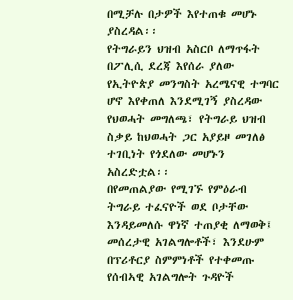በሚቻሉ በታዎች እየተጠቁ መሆኑ ያስረዳል፡፡
የትግራይን ህዝብ አስርቦ ለማጥፋት በፖሊሲ ደረጃ እየሰራ ያለው የኢትዮጵያ መንግስት አረሜናዊ ተግባር ሆኖ እየቀጠለ እንደሚገኝ ያስረዳው የህወሓት መግለጫ፣ የትግራይ ህዝብ ስቃይ ከህወሓት ጋር አያይዞ መገለፅ ተገቢነት የጎደለው መሆኑን አስረድቷል፡፡
በየመጠልያው የሚገኙ የምዕራብ ትግራይ ተፈናዮች ወደ ቦታቸው እንዳይመለሱ ዋነኛ ተጠያቂ ለማወቅ፤ መሰረታዊ አገልግሎቶች፣ እንደሁም በፕሪቶርያ ስምምነቶች የተቀመጡ የሰብኣዊ አገልግሎት ጉዳዮች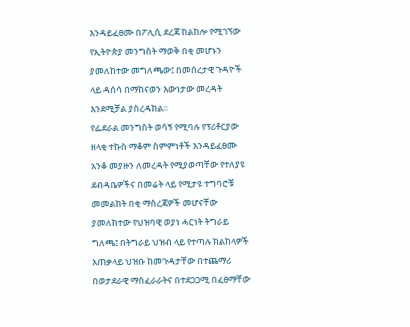እንዳይፈፀሙ በፖሊሲ ደረጃ ከልከሎ የሚገኘው የኢትዮጵያ መንግስት ማወቅ በቂ መሆኑን ያመለከተው መግለጫው፤ በመሰረታዊ ጉዳዮች ላይ ዳሰሳ በማከናወን እውነታው መረዳት እንደሚቻል ያስረዳክል፡፡
የፌደራል መንግስት ወሳኝ የሚባሉ የፕሪቶርያው ዘላቂ ተኩስ ማቆም ስምምነቶች እንዳይፈፀሙ አንቆ መያዙን ለመረዳት የሚያወጣቸው የተለያዩ ደብዳቤዎችና በመሬት ላይ የሚታዩ ተግባሮቹ መመልከት በቂ ማስረጃዎች መሆናቸው ያመለከተው የህዝባዊ ወያነ ሓርነት ትግራይ ግለጫ፤ በትግራይ ህዝብ ላይ የተጣሉ ክልከላዎች አጠቃላይ ህዝቡ ከመጉዳታቸው በተጨማሪ በወታደራዊ ማስፈራራትና በተደጋጋሚ በፈፀማቸው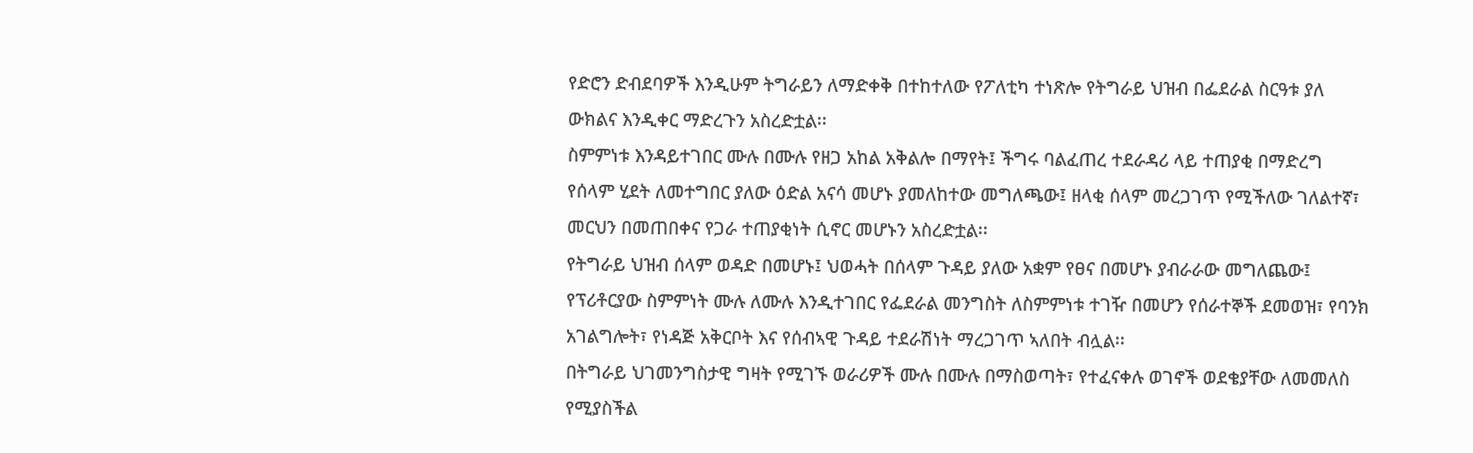የድሮን ድብደባዎች እንዲሁም ትግራይን ለማድቀቅ በተከተለው የፖለቲካ ተነጽሎ የትግራይ ህዝብ በፌደራል ስርዓቱ ያለ ውክልና እንዲቀር ማድረጉን አስረድቷል፡፡
ስምምነቱ እንዳይተገበር ሙሉ በሙሉ የዘጋ አከል አቅልሎ በማየት፤ ችግሩ ባልፈጠረ ተደራዳሪ ላይ ተጠያቂ በማድረግ የሰላም ሂደት ለመተግበር ያለው ዕድል አናሳ መሆኑ ያመለከተው መግለጫው፤ ዘላቂ ሰላም መረጋገጥ የሚችለው ገለልተኛ፣ መርህን በመጠበቀና የጋራ ተጠያቂነት ሲኖር መሆኑን አስረድቷል፡፡
የትግራይ ህዝብ ሰላም ወዳድ በመሆኑ፤ ህወሓት በሰላም ጉዳይ ያለው አቋም የፀና በመሆኑ ያብራራው መግለጨው፤ የፕሪቶርያው ስምምነት ሙሉ ለሙሉ እንዲተገበር የፌደራል መንግስት ለስምምነቱ ተገዥ በመሆን የሰራተኞች ደመወዝ፣ የባንክ አገልግሎት፣ የነዳጅ አቅርቦት እና የሰብኣዊ ጉዳይ ተደራሽነት ማረጋገጥ ኣለበት ብሏል፡፡
በትግራይ ህገመንግስታዊ ግዛት የሚገኙ ወራሪዎች ሙሉ በሙሉ በማስወጣት፣ የተፈናቀሉ ወገኖች ወደቄያቸው ለመመለስ የሚያስችል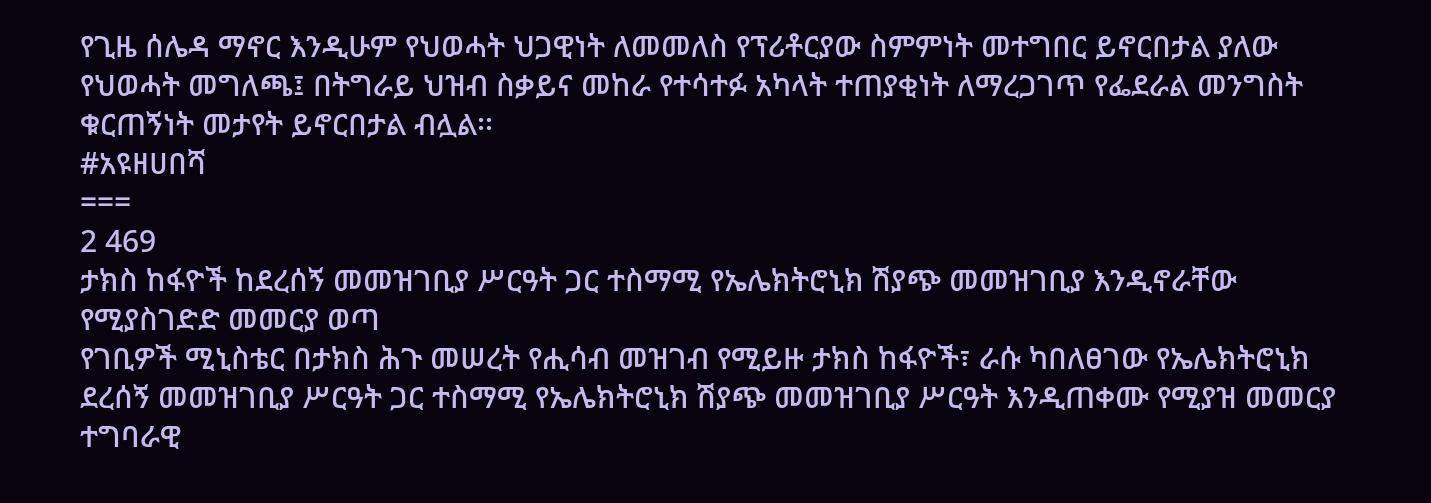የጊዜ ሰሌዳ ማኖር እንዲሁም የህወሓት ህጋዊነት ለመመለስ የፕሪቶርያው ስምምነት መተግበር ይኖርበታል ያለው የህወሓት መግለጫ፤ በትግራይ ህዝብ ስቃይና መከራ የተሳተፉ አካላት ተጠያቂነት ለማረጋገጥ የፌደራል መንግስት ቁርጠኝነት መታየት ይኖርበታል ብሏል፡፡
#አዩዘሀበሻ
===
2 469
ታክስ ከፋዮች ከደረሰኝ መመዝገቢያ ሥርዓት ጋር ተስማሚ የኤሌክትሮኒክ ሽያጭ መመዝገቢያ እንዲኖራቸው የሚያስገድድ መመርያ ወጣ
የገቢዎች ሚኒስቴር በታክስ ሕጉ መሠረት የሒሳብ መዝገብ የሚይዙ ታክስ ከፋዮች፣ ራሱ ካበለፀገው የኤሌክትሮኒክ ደረሰኝ መመዝገቢያ ሥርዓት ጋር ተስማሚ የኤሌክትሮኒክ ሽያጭ መመዝገቢያ ሥርዓት እንዲጠቀሙ የሚያዝ መመርያ ተግባራዊ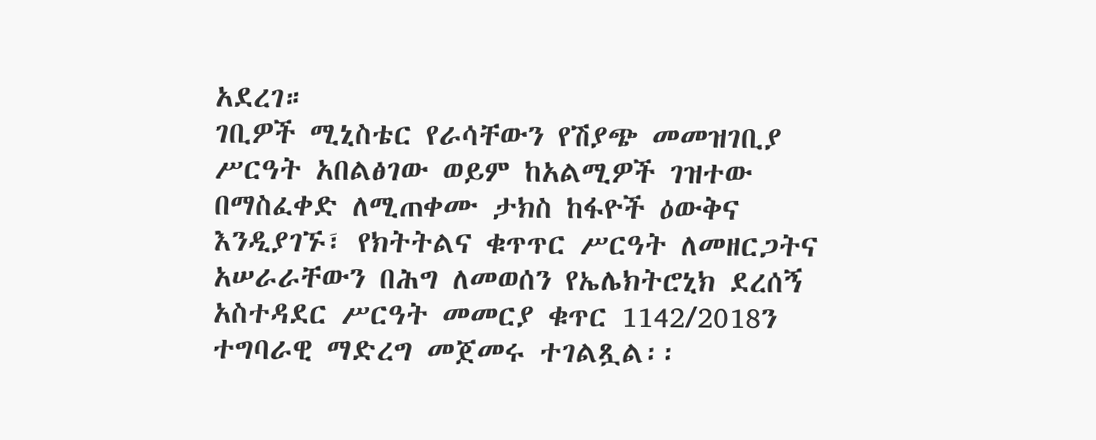አደረገ።
ገቢዎች ሚኒስቴር የራሳቸውን የሽያጭ መመዝገቢያ ሥርዓት አበልፅገው ወይም ከአልሚዎች ገዝተው በማስፈቀድ ለሚጠቀሙ ታክስ ከፋዮች ዕውቅና እንዲያገኙ፣ የክትትልና ቁጥጥር ሥርዓት ለመዘርጋትና አሠራራቸውን በሕግ ለመወሰን የኤሌክትሮኒክ ደረሰኝ አስተዳደር ሥርዓት መመርያ ቁጥር 1142/2018ን ተግባራዊ ማድረግ መጀመሩ ተገልጿል፡፡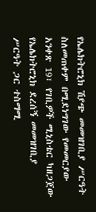የኤሌክትሮኒክ ሽያጭ መመዝገቢያ ሥርዓት ስለመጠቀም በሚደነግገው የመመርያው አንቀጽ 19፣ የገቢዎች ሚኒስቴር ካዘጋጀው የኤሌክትሮኒክ ደረሰኝ መመዝገቢያ ሥርዓት ጋር ተስማሚ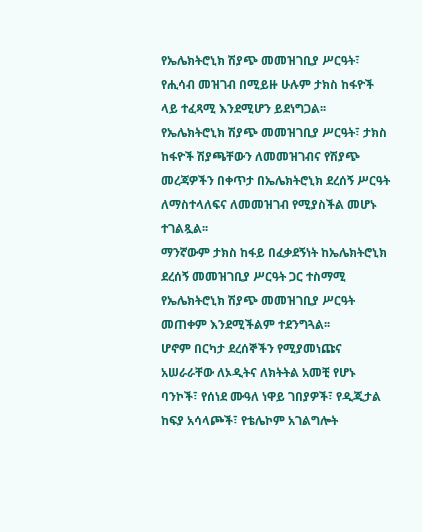የኤሌክትሮኒክ ሽያጭ መመዝገቢያ ሥርዓት፣ የሒሳብ መዝገብ በሚይዙ ሁሉም ታክስ ከፋዮች ላይ ተፈጻሚ እንደሚሆን ይደነግጋል፡፡
የኤሌክትሮኒክ ሽያጭ መመዝገቢያ ሥርዓት፣ ታክስ ከፋዮች ሽያጫቸውን ለመመዝገብና የሽያጭ መረጃዎችን በቀጥታ በኤሌክትሮኒክ ደረሰኝ ሥርዓት ለማስተላለፍና ለመመዝገብ የሚያስችል መሆኑ ተገልጿል፡፡
ማንኛውም ታክስ ከፋይ በፈቃደኝነት ከኤሌክትሮኒክ ደረሰኝ መመዝገቢያ ሥርዓት ጋር ተስማሚ የኤሌክትሮኒክ ሽያጭ መመዝገቢያ ሥርዓት መጠቀም እንደሚችልም ተደንግጓል፡፡
ሆኖም በርካታ ደረሰኞችን የሚያመነጩና አሠራራቸው ለኦዲትና ለክትትል አመቺ የሆኑ ባንኮች፣ የሰነደ ሙዓለ ነዋይ ገበያዎች፣ የዲጂታል ከፍያ አሳላጮች፣ የቴሌኮም አገልግሎት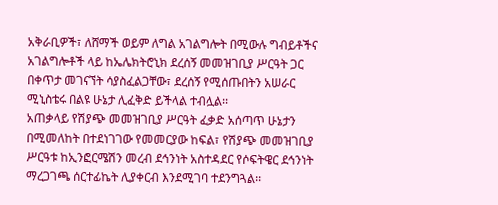አቅራቢዎች፣ ለሸማች ወይም ለግል አገልግሎት በሚውሉ ግብይቶችና አገልግሎቶች ላይ ከኤሌክትሮኒክ ደረሰኝ መመዝገቢያ ሥርዓት ጋር በቀጥታ መገናኘት ሳያስፈልጋቸው፣ ደረሰኝ የሚሰጡበትን አሠራር ሚኒስቴሩ በልዩ ሁኔታ ሊፈቅድ ይችላል ተብሏል፡፡
አጠቃላይ የሽያጭ መመዝገቢያ ሥርዓት ፈቃድ አሰጣጥ ሁኔታን በሚመለከት በተደነገገው የመመርያው ከፍል፣ የሽያጭ መመዝገቢያ ሥርዓቱ ከኢንፎርሜሽን መረብ ደኅንነት አስተዳደር የሶፍትዌር ደኅንነት ማረጋገጫ ሰርተፊኬት ሊያቀርብ እንደሚገባ ተደንግጓል፡፡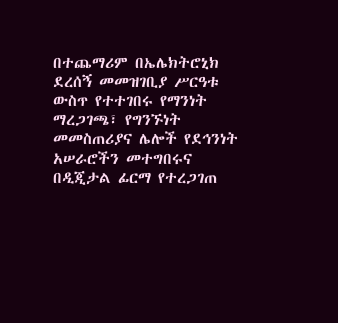በተጨማሪም በኤሌክትሮኒክ ደረሰኝ መመዝገቢያ ሥርዓቱ ውስጥ የተተገበሩ የማንነት ማረጋገጫ፣ የግንኙነት መመስጠሪያና ሌሎች የደኅንነት አሠራሮችን መተግበሩና በዲጂታል ፊርማ የተረጋገጠ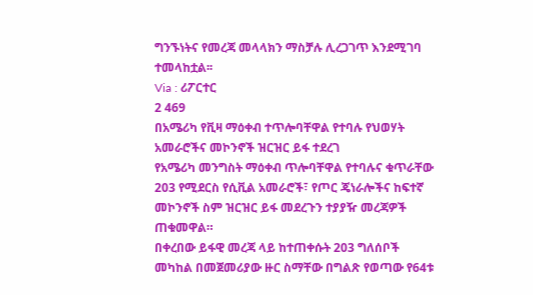ግንኙነትና የመረጃ መላላክን ማስቻሉ ሊረጋገጥ እንደሚገባ ተመላከቷል፡፡
Via : ሪፖርተር
2 469
በአሜሪካ የቪዛ ማዕቀብ ተጥሎባቸዋል የተባሉ የህወሃት አመራሮችና መኮንኖች ዝርዝር ይፋ ተደረገ
የአሜሪካ መንግስት ማዕቀብ ጥሎባቸዋል የተባሉና ቁጥራቸው 203 የሚደርስ የሲቪል አመራሮች፣ የጦር ጄነራሎችና ከፍተኛ መኮንኖች ስም ዝርዝር ይፋ መደረጉን ተያያዥ መረጃዎች ጠቁመዋል።
በቀረበው ይፋዊ መረጃ ላይ ከተጠቀሱት 203 ግለሰቦች መካከል በመጀመሪያው ዙር ስማቸው በግልጽ የወጣው የ64ቱ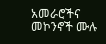አመራሮችና መኮንኖች ሙሉ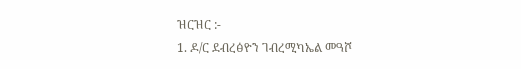ዝርዝር :-
1. ዶ/ር ደብረፅዮን ገብረሚካኤል መዓሾ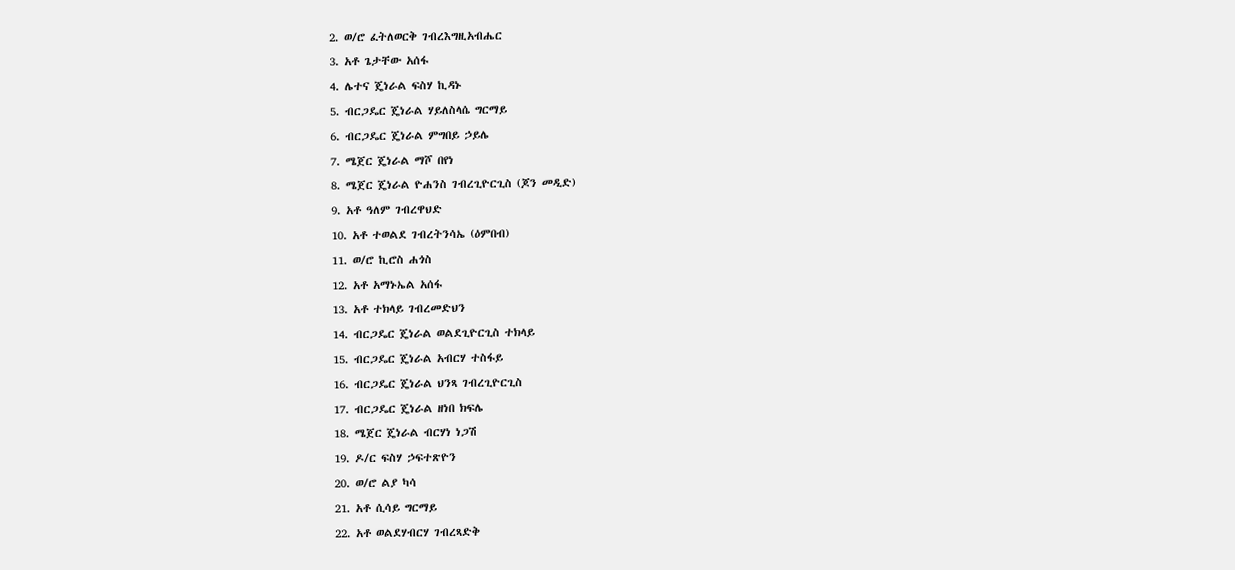2. ወ/ሮ ፈትለወርቅ ገብረእግዚአብሔር
3. አቶ ጌታቸው አሰፋ
4. ሌተና ጄነራል ፍስሃ ኪዳኑ
5. ብርጋዴር ጄነራል ሃይለስላሴ ግርማይ
6. ብርጋዴር ጄነራል ምግበይ ኃይሌ
7. ሜጀር ጄነራል ማሾ በየነ
8. ሜጀር ጄነራል ዮሐንስ ገብረጊዮርጊስ (ጆን መዲድ)
9. አቶ ዓለም ገብረዋህድ
10. አቶ ተወልደ ገብረትንሳኤ (ዕምበብ)
11. ወ/ሮ ኪሮስ ሐጎስ
12. አቶ አማኑኤል አሰፋ
13. አቶ ተክላይ ገብረመድህን
14. ብርጋዴር ጄነራል ወልደጊዮርጊስ ተክላይ
15. ብርጋዴር ጄነራል አብርሃ ተስፋይ
16. ብርጋዴር ጄነራል ህንጻ ገብረጊዮርጊስ
17. ብርጋዴር ጄነራል ዘነበ ክፍሌ
18. ሜጀር ጄነራል ብርሃነ ነጋሽ
19. ዶ/ር ፍስሃ ኃፍተጽዮን
20. ወ/ሮ ልያ ካሳ
21. አቶ ሲሳይ ግርማይ
22. አቶ ወልደሃብርሃ ገብረጻድቅ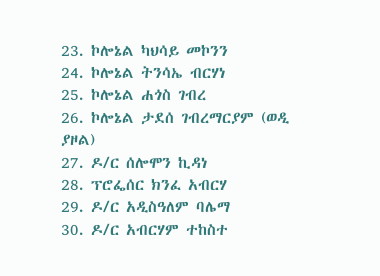23. ኮሎኔል ካህሳይ መኮንን
24. ኮሎኔል ትንሳኤ ብርሃነ
25. ኮሎኔል ሐጎስ ገብረ
26. ኮሎኔል ታደሰ ገብረማርያም (ወዲ ያዞል)
27. ዶ/ር ሰሎሞን ኪዳነ
28. ፕሮፌሰር ክንፈ አብርሃ
29. ዶ/ር አዲስዓለም ባሌማ
30. ዶ/ር አብርሃም ተከስተ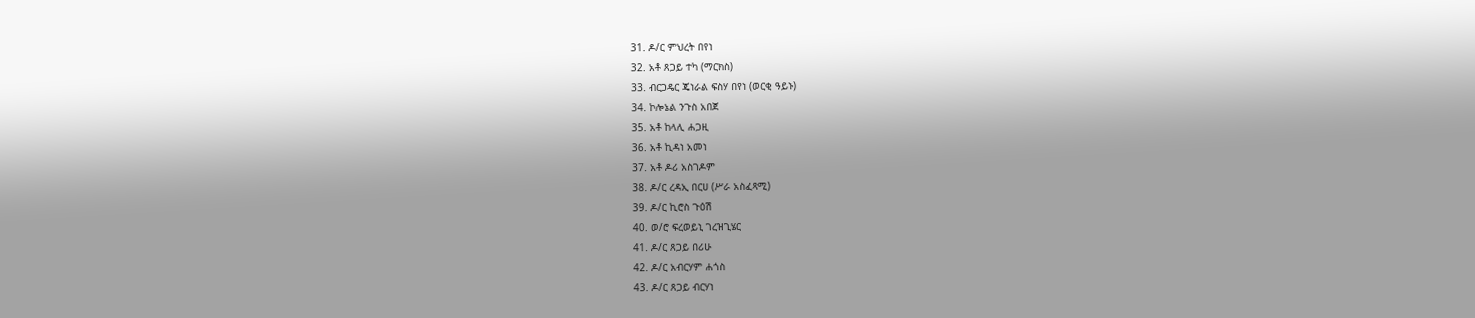31. ዶ/ር ምህረት በየነ
32. አቶ ጸጋይ ተካ (ማርክስ)
33. ብርጋዴር ጄነራል ፍስሃ በየነ (ወርቂ ዓይኑ)
34. ኮሎኔል ንጉስ አበጀ
35. አቶ ከላሊ ሐጋዚ
36. አቶ ኪዳነ አመነ
37. አቶ ዶሪ አስገዶም
38. ዶ/ር ረዳኢ በርሀ (ሥራ አስፈጻሚ)
39. ዶ/ር ኪሮስ ጉዕሽ
40. ወ/ሮ ፍረወይኒ ገረዝጊሄር
41. ዶ/ር ጸጋይ በሪሁ
42. ዶ/ር አብርሃም ሐጎስ
43. ዶ/ር ጸጋይ ብርሃነ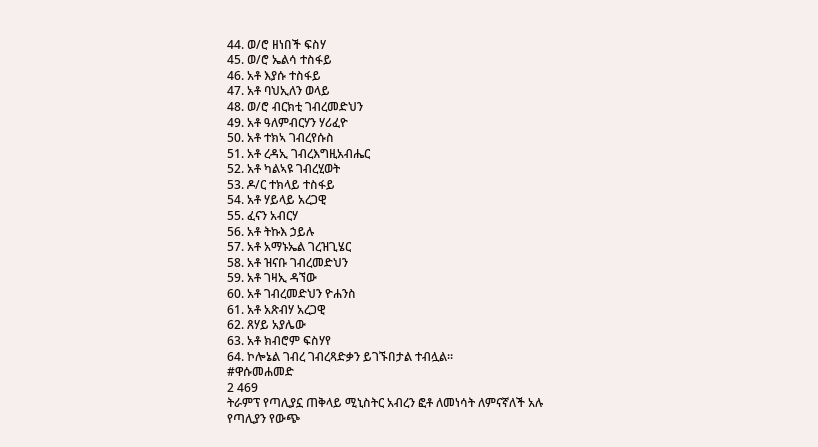44. ወ/ሮ ዘነበች ፍስሃ
45. ወ/ሮ ኤልሳ ተስፋይ
46. አቶ እያሱ ተስፋይ
47. አቶ ባህኢለን ወላይ
48. ወ/ሮ ብርክቲ ገብረመድህን
49. አቶ ዓለምብርሃን ሃሪፈዮ
50. አቶ ተክኣ ገብረየሱስ
51. አቶ ረዳኢ ገብረእግዚአብሔር
52. አቶ ካልኣዩ ገብረሂወት
53. ዶ/ር ተክላይ ተስፋይ
54. አቶ ሃይላይ አረጋዊ
55. ፈናን አብርሃ
56. አቶ ትኩእ ኃይሉ
57. አቶ አማኑኤል ገረዝጊሄር
58. አቶ ዝናቡ ገብረመድህን
59. አቶ ገዛኢ ዳኘው
60. አቶ ገብረመድህን ዮሐንስ
61. አቶ አጽብሃ አረጋዊ
62. ጸሃይ አያሌው
63. አቶ ክብሮም ፍስሃየ
64. ኮሎኔል ገብረ ገብረጻድቃን ይገኙበታል ተብሏል።
#ዋሱመሐመድ
2 469
ትራምፕ የጣሊያኗ ጠቅላይ ሚኒስትር አብረን ፎቶ ለመነሳት ለምናኛለች አሉ
የጣሊያን የውጭ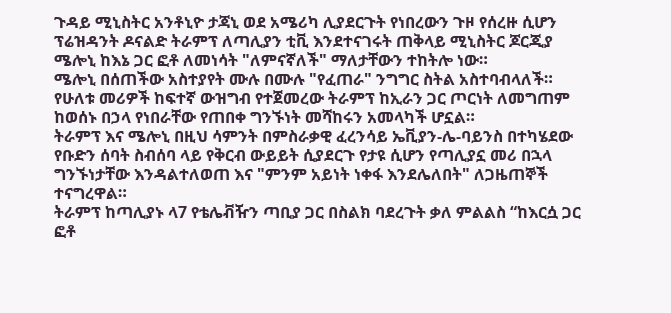ጉዳይ ሚኒስትር አንቶኒዮ ታጃኒ ወደ አሜሪካ ሊያደርጉት የነበረውን ጉዞ የሰረዙ ሲሆን ፕሬዝዳንት ዶናልድ ትራምፕ ለጣሊያን ቲቪ እንደተናገሩት ጠቅላይ ሚኒስትር ጆርጂያ ሜሎኒ ከእኔ ጋር ፎቶ ለመነሳት "ለምናኛለች" ማለታቸውን ተከትሎ ነው።
ሜሎኒ በሰጠችው አስተያየት ሙሉ በሙሉ "የፈጠራ" ንግግር ስትል አስተባብላለች። የሁለቱ መሪዎች ከፍተኛ ውዝግብ የተጀመረው ትራምፕ ከኢራን ጋር ጦርነት ለመግጠም ከወሰኑ በኃላ የነበራቸው የጠበቀ ግንኙነት መሻከሩን አመላካች ሆኗል።
ትራምፕ እና ሜሎኒ በዚህ ሳምንት በምስራቃዊ ፈረንሳይ ኤቪያን-ሌ-ባይንስ በተካሄደው የቡድን ሰባት ስብሰባ ላይ የቅርብ ውይይት ሲያደርጉ የታዩ ሲሆን የጣሊያኗ መሪ በኋላ ግንኙነታቸው እንዳልተለወጠ እና "ምንም አይነት ነቀፋ እንደሌለበት" ለጋዜጠኞች ተናግረዋል።
ትራምፕ ከጣሊያኑ ላ7 የቴሌቭዥን ጣቢያ ጋር በስልክ ባደረጉት ቃለ ምልልስ “ከእርሷ ጋር ፎቶ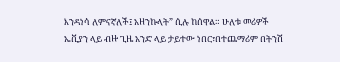እንዳነሳ ለምናኛለች፤ አዘንኩላት” ሲሉ ከሰዋል። ሁለቱ መሪዎች ኤቪያን ላይ ብዙ ጊዜ አንድ ላይ ታይተው ነበር፣በተጨማሪም በትንሽ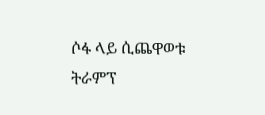ሶፋ ላይ ሲጨዋወቱ ትራምፕ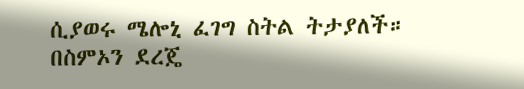ሲያወሩ ሜሎኒ ፈገግ ስትል ትታያለች።
በስምኦን ደረጄ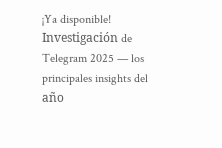¡Ya disponible! Investigación de Telegram 2025 — los principales insights del año